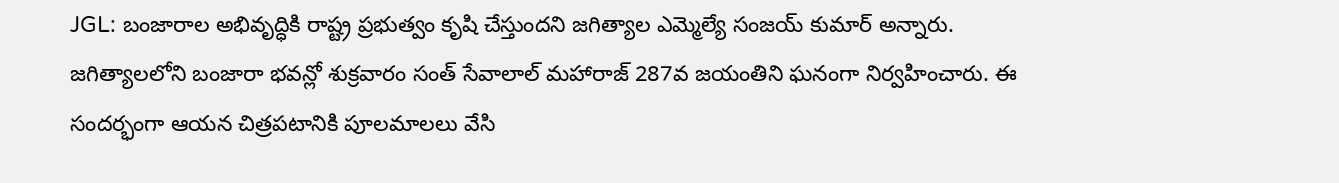JGL: బంజారాల అభివృద్ధికి రాష్ట్ర ప్రభుత్వం కృషి చేస్తుందని జగిత్యాల ఎమ్మెల్యే సంజయ్ కుమార్ అన్నారు. జగిత్యాలలోని బంజారా భవన్లో శుక్రవారం సంత్ సేవాలాల్ మహారాజ్ 287వ జయంతిని ఘనంగా నిర్వహించారు. ఈ సందర్భంగా ఆయన చిత్రపటానికి పూలమాలలు వేసి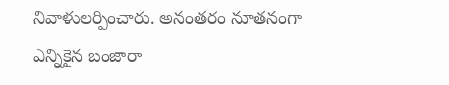నివాళులర్పించారు. అనంతరం నూతనంగా ఎన్నికైన బంజారా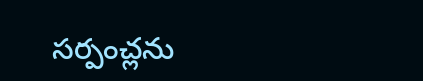సర్పంచ్లను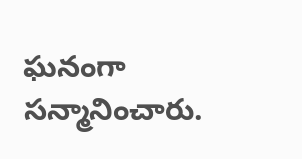ఘనంగా సన్మానించారు.